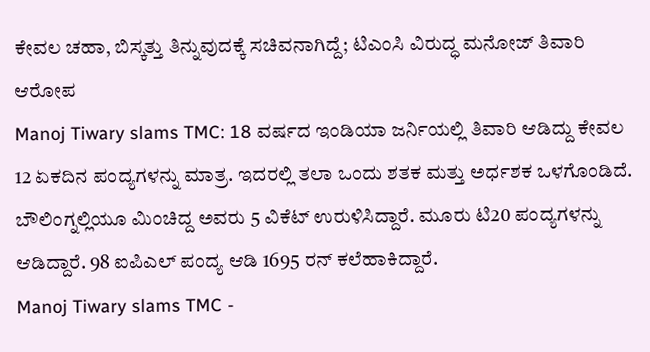ಕೇವಲ ಚಹಾ, ಬಿಸ್ಕತ್ತು ತಿನ್ನುವುದಕ್ಕೆ ಸಚಿವನಾಗಿದ್ದೆ; ಟಿಎಂಸಿ ವಿರುದ್ಧ ಮನೋಜ್ ತಿವಾರಿ ಆರೋಪ
Manoj Tiwary slams TMC: 18 ವರ್ಷದ ಇಂಡಿಯಾ ಜರ್ನಿಯಲ್ಲಿ ತಿವಾರಿ ಆಡಿದ್ದು ಕೇವಲ 12 ಏಕದಿನ ಪಂದ್ಯಗಳನ್ನು ಮಾತ್ರ. ಇದರಲ್ಲಿ ತಲಾ ಒಂದು ಶತಕ ಮತ್ತು ಅರ್ಧಶಕ ಒಳಗೊಂಡಿದೆ. ಬೌಲಿಂಗ್ನಲ್ಲಿಯೂ ಮಿಂಚಿದ್ದ ಅವರು 5 ವಿಕೆಟ್ ಉರುಳಿಸಿದ್ದಾರೆ. ಮೂರು ಟಿ20 ಪಂದ್ಯಗಳನ್ನು ಆಡಿದ್ದಾರೆ. 98 ಐಪಿಎಲ್ ಪಂದ್ಯ ಆಡಿ 1695 ರನ್ ಕಲೆಹಾಕಿದ್ದಾರೆ.
Manoj Tiwary slams TMC -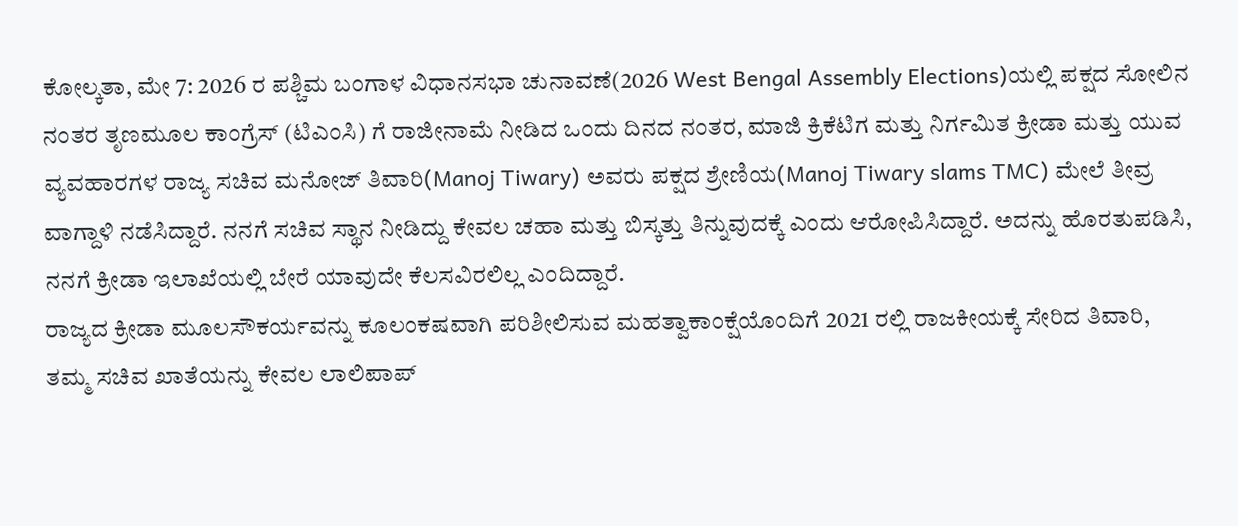ಕೋಲ್ಕತಾ, ಮೇ 7: 2026 ರ ಪಶ್ಚಿಮ ಬಂಗಾಳ ವಿಧಾನಸಭಾ ಚುನಾವಣೆ(2026 West Bengal Assembly Elections)ಯಲ್ಲಿ ಪಕ್ಷದ ಸೋಲಿನ ನಂತರ ತೃಣಮೂಲ ಕಾಂಗ್ರೆಸ್ (ಟಿಎಂಸಿ) ಗೆ ರಾಜೀನಾಮೆ ನೀಡಿದ ಒಂದು ದಿನದ ನಂತರ, ಮಾಜಿ ಕ್ರಿಕೆಟಿಗ ಮತ್ತು ನಿರ್ಗಮಿತ ಕ್ರೀಡಾ ಮತ್ತು ಯುವ ವ್ಯವಹಾರಗಳ ರಾಜ್ಯ ಸಚಿವ ಮನೋಜ್ ತಿವಾರಿ(Manoj Tiwary) ಅವರು ಪಕ್ಷದ ಶ್ರೇಣಿಯ(Manoj Tiwary slams TMC) ಮೇಲೆ ತೀವ್ರ ವಾಗ್ದಾಳಿ ನಡೆಸಿದ್ದಾರೆ. ನನಗೆ ಸಚಿವ ಸ್ಥಾನ ನೀಡಿದ್ದು ಕೇವಲ ಚಹಾ ಮತ್ತು ಬಿಸ್ಕತ್ತು ತಿನ್ನುವುದಕ್ಕೆ ಎಂದು ಆರೋಪಿಸಿದ್ದಾರೆ. ಅದನ್ನು ಹೊರತುಪಡಿಸಿ, ನನಗೆ ಕ್ರೀಡಾ ಇಲಾಖೆಯಲ್ಲಿ ಬೇರೆ ಯಾವುದೇ ಕೆಲಸವಿರಲಿಲ್ಲ ಎಂದಿದ್ದಾರೆ.
ರಾಜ್ಯದ ಕ್ರೀಡಾ ಮೂಲಸೌಕರ್ಯವನ್ನು ಕೂಲಂಕಷವಾಗಿ ಪರಿಶೀಲಿಸುವ ಮಹತ್ವಾಕಾಂಕ್ಷೆಯೊಂದಿಗೆ 2021 ರಲ್ಲಿ ರಾಜಕೀಯಕ್ಕೆ ಸೇರಿದ ತಿವಾರಿ, ತಮ್ಮ ಸಚಿವ ಖಾತೆಯನ್ನು ಕೇವಲ ಲಾಲಿಪಾಪ್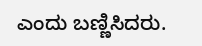ಎಂದು ಬಣ್ಣಿಸಿದರು.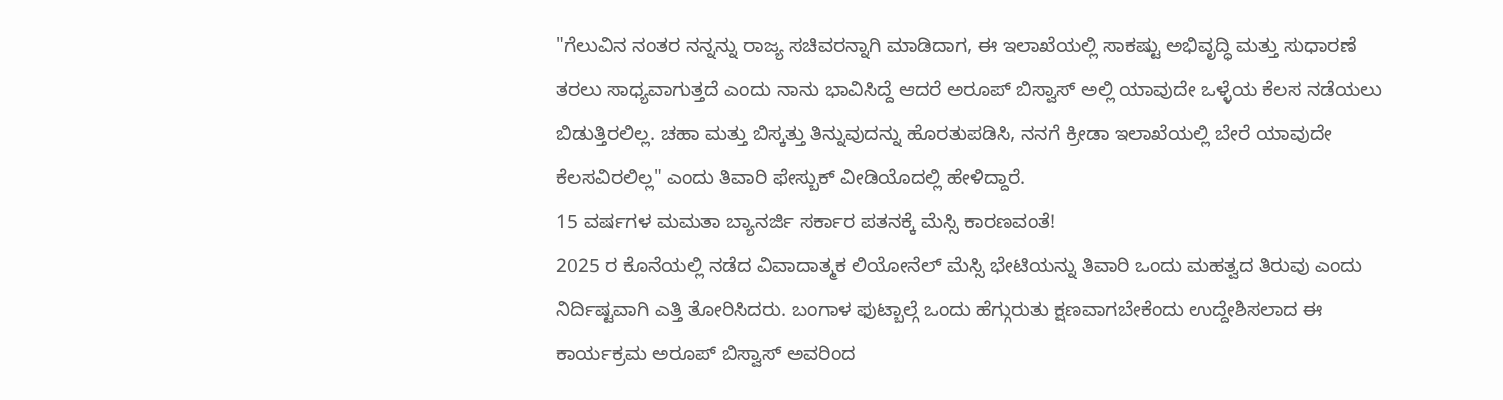"ಗೆಲುವಿನ ನಂತರ ನನ್ನನ್ನು ರಾಜ್ಯ ಸಚಿವರನ್ನಾಗಿ ಮಾಡಿದಾಗ, ಈ ಇಲಾಖೆಯಲ್ಲಿ ಸಾಕಷ್ಟು ಅಭಿವೃದ್ಧಿ ಮತ್ತು ಸುಧಾರಣೆ ತರಲು ಸಾಧ್ಯವಾಗುತ್ತದೆ ಎಂದು ನಾನು ಭಾವಿಸಿದ್ದೆ ಆದರೆ ಅರೂಪ್ ಬಿಸ್ವಾಸ್ ಅಲ್ಲಿ ಯಾವುದೇ ಒಳ್ಳೆಯ ಕೆಲಸ ನಡೆಯಲು ಬಿಡುತ್ತಿರಲಿಲ್ಲ. ಚಹಾ ಮತ್ತು ಬಿಸ್ಕತ್ತು ತಿನ್ನುವುದನ್ನು ಹೊರತುಪಡಿಸಿ, ನನಗೆ ಕ್ರೀಡಾ ಇಲಾಖೆಯಲ್ಲಿ ಬೇರೆ ಯಾವುದೇ ಕೆಲಸವಿರಲಿಲ್ಲ" ಎಂದು ತಿವಾರಿ ಫೇಸ್ಬುಕ್ ವೀಡಿಯೊದಲ್ಲಿ ಹೇಳಿದ್ದಾರೆ.
15 ವರ್ಷಗಳ ಮಮತಾ ಬ್ಯಾನರ್ಜಿ ಸರ್ಕಾರ ಪತನಕ್ಕೆ ಮೆಸ್ಸಿ ಕಾರಣವಂತೆ!
2025 ರ ಕೊನೆಯಲ್ಲಿ ನಡೆದ ವಿವಾದಾತ್ಮಕ ಲಿಯೋನೆಲ್ ಮೆಸ್ಸಿ ಭೇಟಿಯನ್ನು ತಿವಾರಿ ಒಂದು ಮಹತ್ವದ ತಿರುವು ಎಂದು ನಿರ್ದಿಷ್ಟವಾಗಿ ಎತ್ತಿ ತೋರಿಸಿದರು. ಬಂಗಾಳ ಫುಟ್ಬಾಲ್ಗೆ ಒಂದು ಹೆಗ್ಗುರುತು ಕ್ಷಣವಾಗಬೇಕೆಂದು ಉದ್ದೇಶಿಸಲಾದ ಈ ಕಾರ್ಯಕ್ರಮ ಅರೂಪ್ ಬಿಸ್ವಾಸ್ ಅವರಿಂದ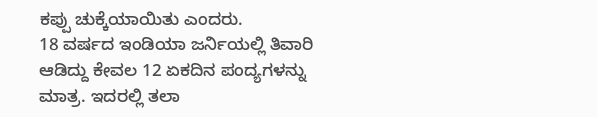ಕಪ್ಪು ಚುಕ್ಕೆಯಾಯಿತು ಎಂದರು.
18 ವರ್ಷದ ಇಂಡಿಯಾ ಜರ್ನಿಯಲ್ಲಿ ತಿವಾರಿ ಆಡಿದ್ದು ಕೇವಲ 12 ಏಕದಿನ ಪಂದ್ಯಗಳನ್ನು ಮಾತ್ರ. ಇದರಲ್ಲಿ ತಲಾ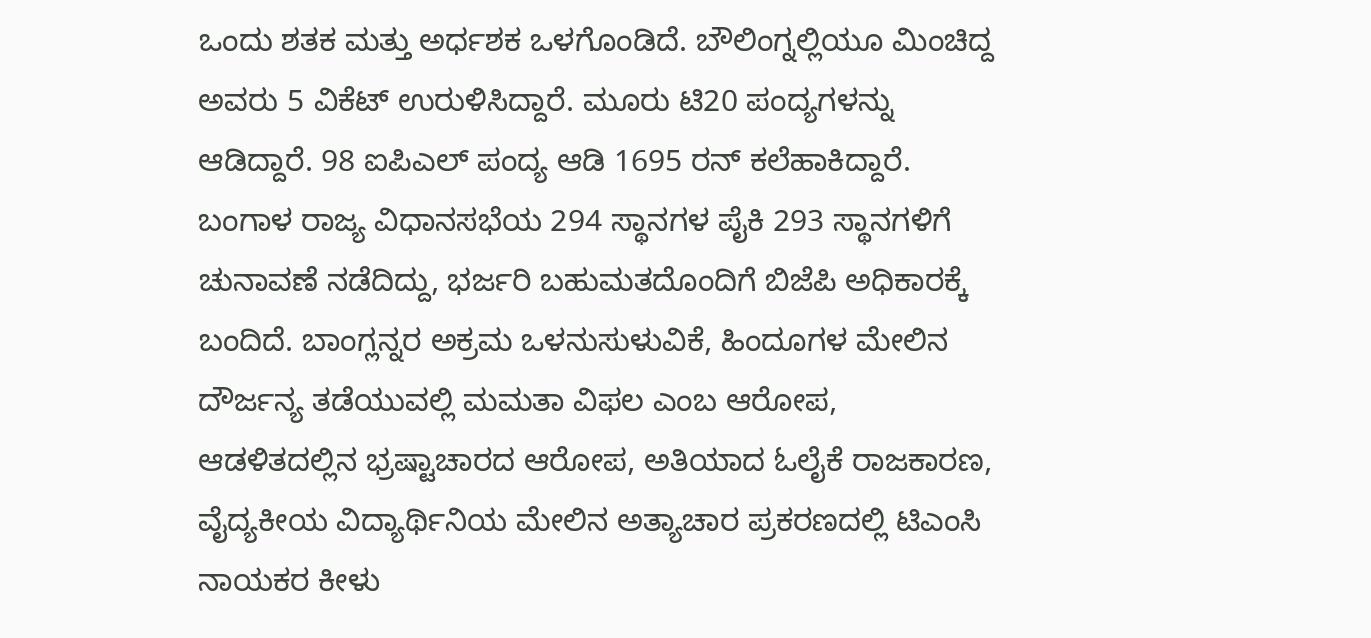ಒಂದು ಶತಕ ಮತ್ತು ಅರ್ಧಶಕ ಒಳಗೊಂಡಿದೆ. ಬೌಲಿಂಗ್ನಲ್ಲಿಯೂ ಮಿಂಚಿದ್ದ ಅವರು 5 ವಿಕೆಟ್ ಉರುಳಿಸಿದ್ದಾರೆ. ಮೂರು ಟಿ20 ಪಂದ್ಯಗಳನ್ನು ಆಡಿದ್ದಾರೆ. 98 ಐಪಿಎಲ್ ಪಂದ್ಯ ಆಡಿ 1695 ರನ್ ಕಲೆಹಾಕಿದ್ದಾರೆ.
ಬಂಗಾಳ ರಾಜ್ಯ ವಿಧಾನಸಭೆಯ 294 ಸ್ಥಾನಗಳ ಪೈಕಿ 293 ಸ್ಥಾನಗಳಿಗೆ ಚುನಾವಣೆ ನಡೆದಿದ್ದು, ಭರ್ಜರಿ ಬಹುಮತದೊಂದಿಗೆ ಬಿಜೆಪಿ ಅಧಿಕಾರಕ್ಕೆ ಬಂದಿದೆ. ಬಾಂಗ್ಲನ್ನರ ಅಕ್ರಮ ಒಳನುಸುಳುವಿಕೆ, ಹಿಂದೂಗಳ ಮೇಲಿನ ದೌರ್ಜನ್ಯ ತಡೆಯುವಲ್ಲಿ ಮಮತಾ ವಿಫಲ ಎಂಬ ಆರೋಪ, ಆಡಳಿತದಲ್ಲಿನ ಭ್ರಷ್ಟಾಚಾರದ ಆರೋಪ, ಅತಿಯಾದ ಓಲೈಕೆ ರಾಜಕಾರಣ, ವೈದ್ಯಕೀಯ ವಿದ್ಯಾರ್ಥಿನಿಯ ಮೇಲಿನ ಅತ್ಯಾಚಾರ ಪ್ರಕರಣದಲ್ಲಿ ಟಿಎಂಸಿ ನಾಯಕರ ಕೀಳು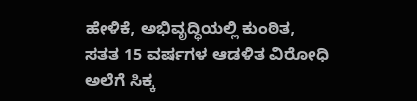ಹೇಳಿಕೆ, ಅಭಿವೃದ್ಧಿಯಲ್ಲಿ ಕುಂಠಿತ, ಸತತ 15 ವರ್ಷಗಳ ಆಡಳಿತ ವಿರೋಧಿ ಅಲೆಗೆ ಸಿಕ್ಕ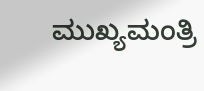ಮುಖ್ಯಮಂತ್ರಿ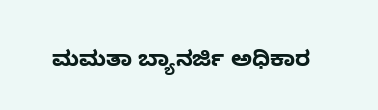ಮಮತಾ ಬ್ಯಾನರ್ಜಿ ಅಧಿಕಾರ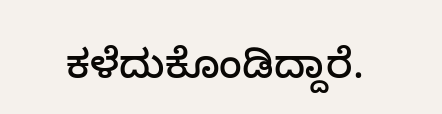ಕಳೆದುಕೊಂಡಿದ್ದಾರೆ.